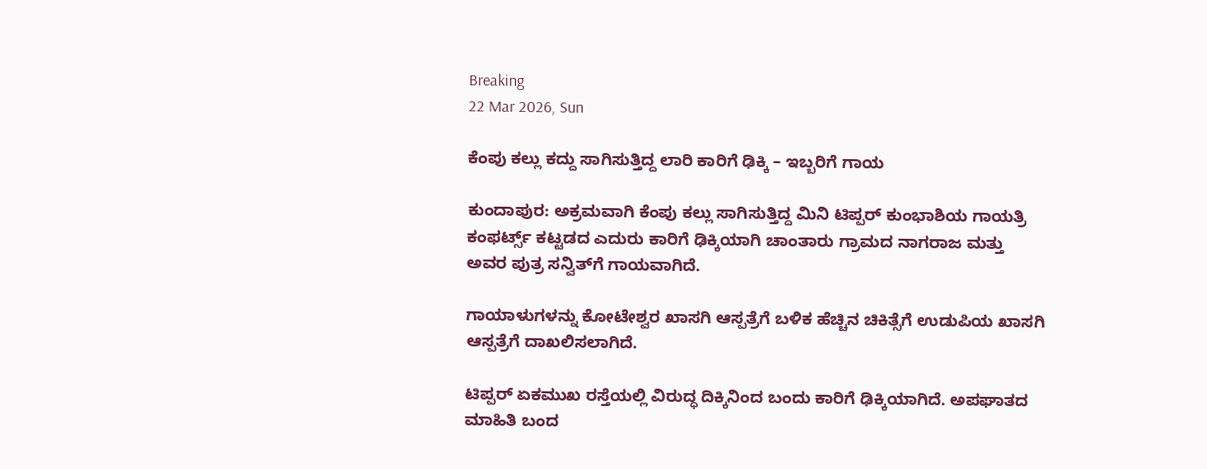Breaking
22 Mar 2026, Sun

ಕೆಂಪು ಕಲ್ಲು ಕದ್ದು ಸಾಗಿಸುತ್ತಿದ್ದ ಲಾರಿ ಕಾರಿಗೆ ಢಿಕ್ಕಿ – ಇಬ್ಬರಿಗೆ ಗಾಯ

ಕುಂದಾಪುರ: ಅಕ್ರಮವಾಗಿ ಕೆಂಪು ಕಲ್ಲು ಸಾಗಿಸುತ್ತಿದ್ದ ಮಿನಿ ಟಿಪ್ಪರ್ ಕುಂಭಾಶಿಯ ಗಾಯತ್ರಿ ಕಂಫರ್ಟ್ಸ್ ಕಟ್ಟಡದ ಎದುರು ಕಾರಿಗೆ ಢಿಕ್ಕಿಯಾಗಿ ಚಾಂತಾರು ಗ್ರಾಮದ ನಾಗರಾಜ ಮತ್ತು ಅವರ ಪುತ್ರ ಸನ್ವಿತ್‌ಗೆ ಗಾಯವಾಗಿದೆ.

ಗಾಯಾಳುಗಳನ್ನು ಕೋಟೇಶ್ವರ ಖಾಸಗಿ ಆಸ್ಪತ್ರೆಗೆ ಬಳಿಕ ಹೆಚ್ಚಿನ ಚಿಕಿತ್ಸೆಗೆ ಉಡುಪಿಯ ಖಾಸಗಿ ಆಸ್ಪತ್ರೆಗೆ ದಾಖಲಿಸಲಾಗಿದೆ.

ಟಿಪ್ಪರ್ ಏಕಮುಖ ರಸ್ತೆಯಲ್ಲಿ ವಿರುದ್ಧ ದಿಕ್ಕಿನಿಂದ ಬಂದು ಕಾರಿಗೆ ಢಿಕ್ಕಿಯಾಗಿದೆ. ಅಪಘಾತದ ಮಾಹಿತಿ ಬಂದ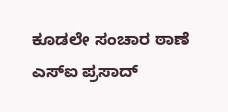ಕೂಡಲೇ ಸಂಚಾರ ಠಾಣೆ ಎಸ್‌ಐ ಪ್ರಸಾದ್‌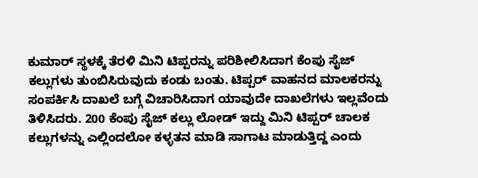ಕುಮಾ‌ರ್ ಸ್ಥಳಕ್ಕೆ ತೆರಳಿ ಮಿನಿ ಟಿಪ್ಪರನ್ನು ಪರಿಶೀಲಿಸಿದಾಗ ಕೆಂಪು ಸೈಜ್ ಕಲ್ಲುಗಳು ತುಂಬಿಸಿರುವುದು ಕಂಡು ಬಂತು. ಟಿಪ್ಪರ್ ವಾಹನದ ಮಾಲಕರನ್ನು ಸಂಪರ್ಕಿಸಿ ದಾಖಲೆ ಬಗ್ಗೆ ವಿಚಾರಿಸಿದಾಗ ಯಾವುದೇ ದಾಖಲೆಗಳು ಇಲ್ಲವೆಂದು ತಿಳಿಸಿದರು. 200 ಕೆಂಪು ಸೈಜ್ ಕಲ್ಲು ಲೋಡ್ ಇದ್ದು ಮಿನಿ ಟಿಪ್ಪರ್ ಚಾಲಕ ಕಲ್ಲುಗಳನ್ನು ಎಲ್ಲಿಂದಲೋ ಕಳ್ಳತನ ಮಾಡಿ ಸಾಗಾಟ ಮಾಡುತ್ತಿದ್ದ ಎಂದು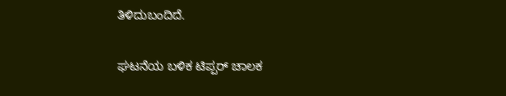ತಿಳಿದುಬಂದಿದೆ.

ಘಟನೆಯ ಬಳಿಕ ಟಿಪ್ಪರ್ ಚಾಲಕ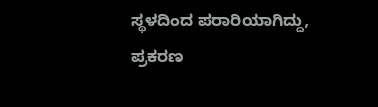ಸ್ಥಳದಿಂದ ಪರಾರಿಯಾಗಿದ್ದು, ಪ್ರಕರಣ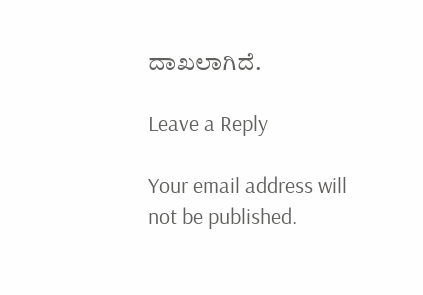ದಾಖಲಾಗಿದೆ.

Leave a Reply

Your email address will not be published.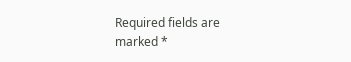Required fields are marked *